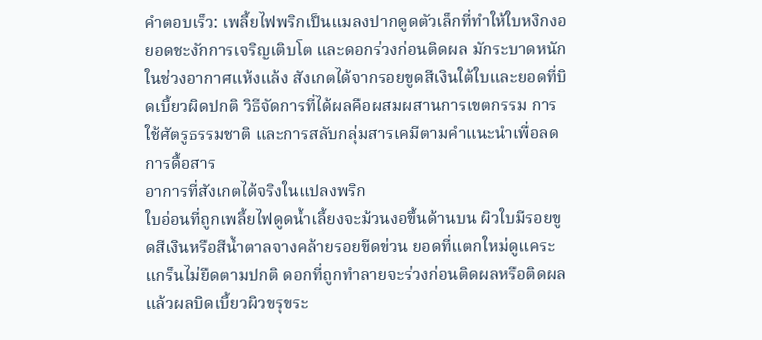คำตอบเร็ว: เพลี้ยไฟพริกเป็นแมลงปากดูดตัวเล็กที่ทำให้ใบหงิกงอ ยอดชะงักการเจริญเติบโต และดอกร่วงก่อนติดผล มักระบาดหนักในช่วงอากาศแห้งแล้ง สังเกตได้จากรอยขูดสีเงินใต้ใบและยอดที่บิดเบี้ยวผิดปกติ วิธีจัดการที่ได้ผลคือผสมผสานการเขตกรรม การใช้ศัตรูธรรมชาติ และการสลับกลุ่มสารเคมีตามคำแนะนำเพื่อลดการดื้อสาร
อาการที่สังเกตได้จริงในแปลงพริก
ใบอ่อนที่ถูกเพลี้ยไฟดูดน้ำเลี้ยงจะม้วนงอขึ้นด้านบน ผิวใบมีรอยขูดสีเงินหรือสีน้ำตาลจางคล้ายรอยขีดข่วน ยอดที่แตกใหม่ดูแคระแกร็นไม่ยืดตามปกติ ดอกที่ถูกทำลายจะร่วงก่อนติดผลหรือติดผลแล้วผลบิดเบี้ยวผิวขรุขระ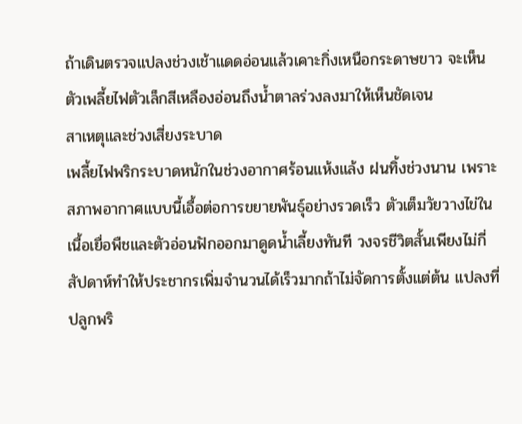ถ้าเดินตรวจแปลงช่วงเช้าแดดอ่อนแล้วเคาะกิ่งเหนือกระดาษขาว จะเห็นตัวเพลี้ยไฟตัวเล็กสีเหลืองอ่อนถึงน้ำตาลร่วงลงมาให้เห็นชัดเจน
สาเหตุและช่วงเสี่ยงระบาด
เพลี้ยไฟพริกระบาดหนักในช่วงอากาศร้อนแห้งแล้ง ฝนทิ้งช่วงนาน เพราะสภาพอากาศแบบนี้เอื้อต่อการขยายพันธุ์อย่างรวดเร็ว ตัวเต็มวัยวางไข่ในเนื้อเยื่อพืชและตัวอ่อนฟักออกมาดูดน้ำเลี้ยงทันที วงจรชีวิตสั้นเพียงไม่กี่สัปดาห์ทำให้ประชากรเพิ่มจำนวนได้เร็วมากถ้าไม่จัดการตั้งแต่ต้น แปลงที่ปลูกพริ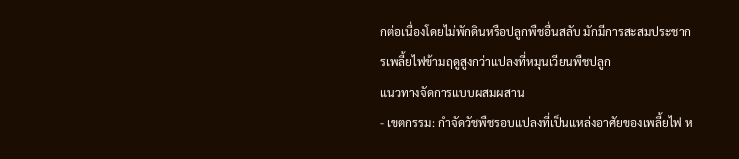กต่อเนื่องโดยไม่พักดินหรือปลูกพืชอื่นสลับ มักมีการสะสมประชากรเพลี้ยไฟข้ามฤดูสูงกว่าแปลงที่หมุนเวียนพืชปลูก
แนวทางจัดการแบบผสมผสาน
- เขตกรรม: กำจัดวัชพืชรอบแปลงที่เป็นแหล่งอาศัยของเพลี้ยไฟ ห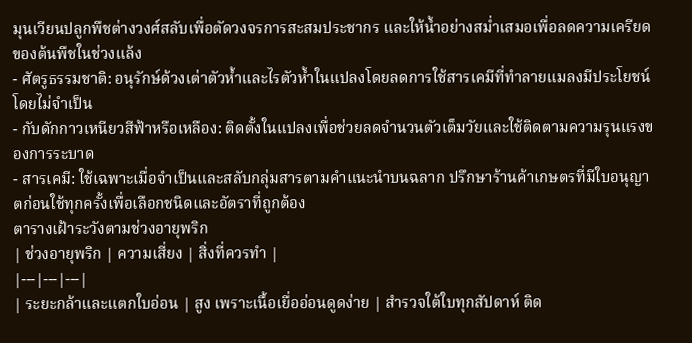มุนเวียนปลูกพืชต่างวงศ์สลับเพื่อตัดวงจรการสะสมประชากร และให้น้ำอย่างสม่ำเสมอเพื่อลดความเครียดของต้นพืชในช่วงแล้ง
- ศัตรูธรรมชาติ: อนุรักษ์ด้วงเต่าตัวห้ำและไรตัวห้ำในแปลงโดยลดการใช้สารเคมีที่ทำลายแมลงมีประโยชน์โดยไม่จำเป็น
- กับดักกาวเหนียวสีฟ้าหรือเหลือง: ติดตั้งในแปลงเพื่อช่วยลดจำนวนตัวเต็มวัยและใช้ติดตามความรุนแรงของการระบาด
- สารเคมี: ใช้เฉพาะเมื่อจำเป็นและสลับกลุ่มสารตามคำแนะนำบนฉลาก ปรึกษาร้านค้าเกษตรที่มีใบอนุญาตก่อนใช้ทุกครั้งเพื่อเลือกชนิดและอัตราที่ถูกต้อง
ตารางเฝ้าระวังตามช่วงอายุพริก
| ช่วงอายุพริก | ความเสี่ยง | สิ่งที่ควรทำ |
|---|---|---|
| ระยะกล้าและแตกใบอ่อน | สูง เพราะเนื้อเยื่ออ่อนดูดง่าย | สำรวจใต้ใบทุกสัปดาห์ ติด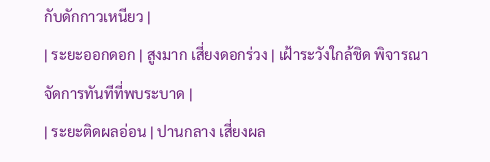กับดักกาวเหนียว |
| ระยะออกดอก | สูงมาก เสี่ยงดอกร่วง | เฝ้าระวังใกล้ชิด พิจารณาจัดการทันทีที่พบระบาด |
| ระยะติดผลอ่อน | ปานกลาง เสี่ยงผล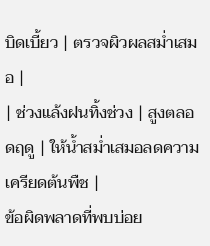บิดเบี้ยว | ตรวจผิวผลสม่ำเสมอ |
| ช่วงแล้งฝนทิ้งช่วง | สูงตลอดฤดู | ให้น้ำสม่ำเสมอลดความเครียดต้นพืช |
ข้อผิดพลาดที่พบบ่อย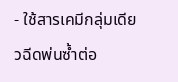- ใช้สารเคมีกลุ่มเดียวฉีดพ่นซ้ำต่อ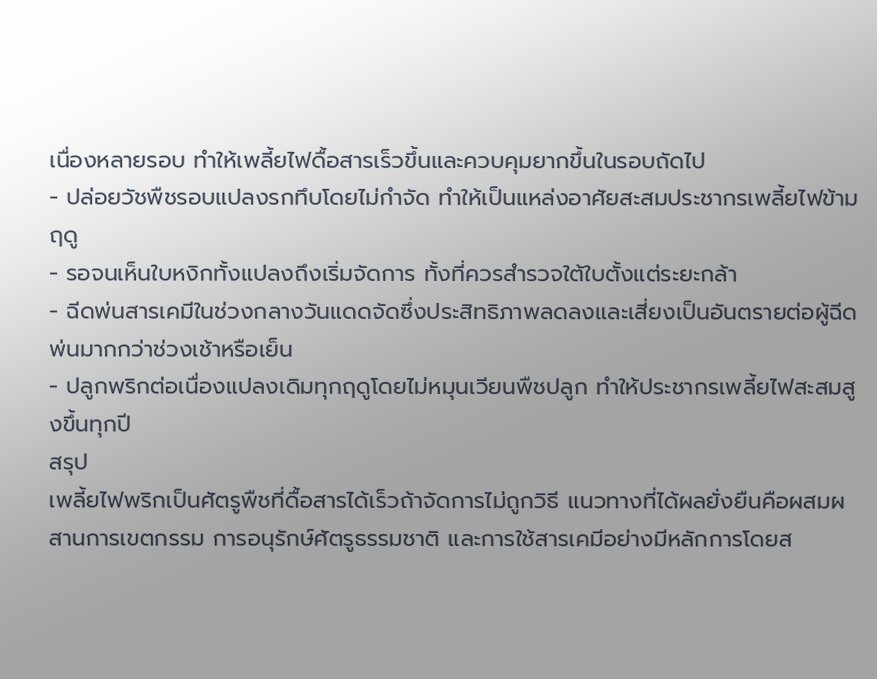เนื่องหลายรอบ ทำให้เพลี้ยไฟดื้อสารเร็วขึ้นและควบคุมยากขึ้นในรอบถัดไป
- ปล่อยวัชพืชรอบแปลงรกทึบโดยไม่กำจัด ทำให้เป็นแหล่งอาศัยสะสมประชากรเพลี้ยไฟข้ามฤดู
- รอจนเห็นใบหงิกทั้งแปลงถึงเริ่มจัดการ ทั้งที่ควรสำรวจใต้ใบตั้งแต่ระยะกล้า
- ฉีดพ่นสารเคมีในช่วงกลางวันแดดจัดซึ่งประสิทธิภาพลดลงและเสี่ยงเป็นอันตรายต่อผู้ฉีดพ่นมากกว่าช่วงเช้าหรือเย็น
- ปลูกพริกต่อเนื่องแปลงเดิมทุกฤดูโดยไม่หมุนเวียนพืชปลูก ทำให้ประชากรเพลี้ยไฟสะสมสูงขึ้นทุกปี
สรุป
เพลี้ยไฟพริกเป็นศัตรูพืชที่ดื้อสารได้เร็วถ้าจัดการไม่ถูกวิธี แนวทางที่ได้ผลยั่งยืนคือผสมผสานการเขตกรรม การอนุรักษ์ศัตรูธรรมชาติ และการใช้สารเคมีอย่างมีหลักการโดยส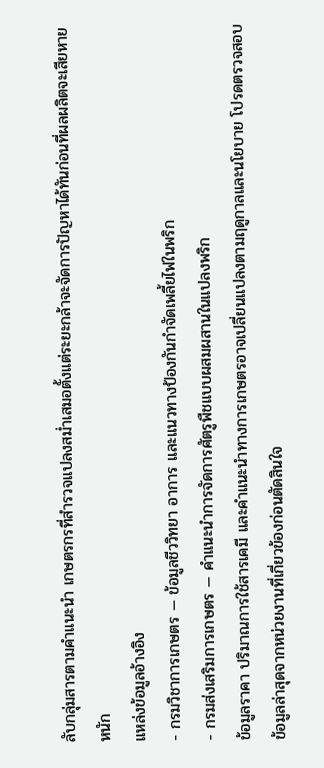ลับกลุ่มสารตามคำแนะนำ เกษตรกรที่สำรวจแปลงสม่ำเสมอตั้งแต่ระยะกล้าจะจัดการปัญหาได้ทันก่อนที่ผลผลิตจะเสียหายหนัก
แหล่งข้อมูลอ้างอิง
- กรมวิชาการเกษตร — ข้อมูลชีววิทยา อาการ และแนวทางป้องกันกำจัดเพลี้ยไฟในพริก
- กรมส่งเสริมการเกษตร — คำแนะนำการจัดการศัตรูพืชแบบผสมผสานในแปลงพริก
ข้อมูลราคา ปริมาณการใช้สารเคมี และคำแนะนำทางการเกษตรอาจเปลี่ยนแปลงตามฤดูกาลและนโยบาย โปรดตรวจสอบข้อมูลล่าสุดจากหน่วยงานที่เกี่ยวข้องก่อนตัดสินใจ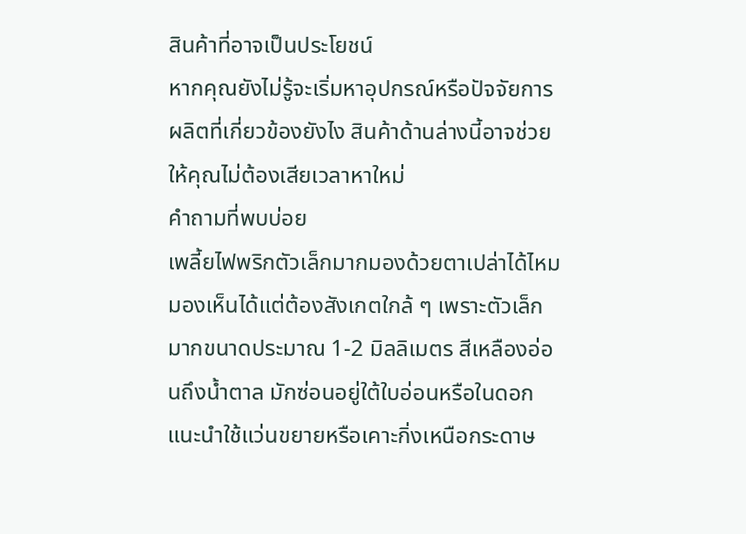สินค้าที่อาจเป็นประโยชน์
หากคุณยังไม่รู้จะเริ่มหาอุปกรณ์หรือปัจจัยการผลิตที่เกี่ยวข้องยังไง สินค้าด้านล่างนี้อาจช่วยให้คุณไม่ต้องเสียเวลาหาใหม่
คำถามที่พบบ่อย
เพลี้ยไฟพริกตัวเล็กมากมองด้วยตาเปล่าได้ไหม
มองเห็นได้แต่ต้องสังเกตใกล้ ๆ เพราะตัวเล็กมากขนาดประมาณ 1-2 มิลลิเมตร สีเหลืองอ่อนถึงน้ำตาล มักซ่อนอยู่ใต้ใบอ่อนหรือในดอก แนะนำใช้แว่นขยายหรือเคาะกิ่งเหนือกระดาษ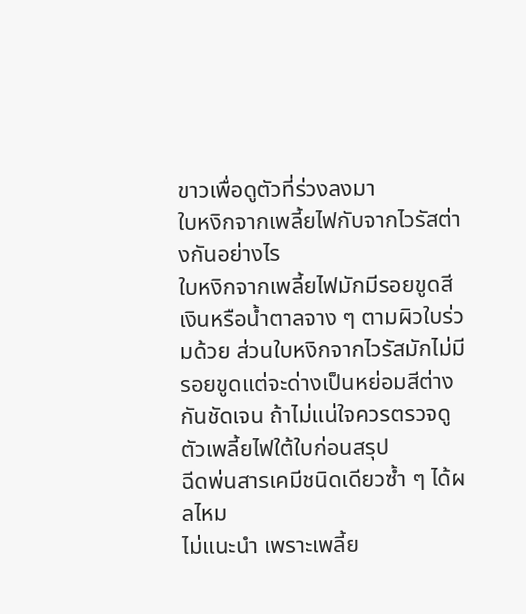ขาวเพื่อดูตัวที่ร่วงลงมา
ใบหงิกจากเพลี้ยไฟกับจากไวรัสต่างกันอย่างไร
ใบหงิกจากเพลี้ยไฟมักมีรอยขูดสีเงินหรือน้ำตาลจาง ๆ ตามผิวใบร่วมด้วย ส่วนใบหงิกจากไวรัสมักไม่มีรอยขูดแต่จะด่างเป็นหย่อมสีต่างกันชัดเจน ถ้าไม่แน่ใจควรตรวจดูตัวเพลี้ยไฟใต้ใบก่อนสรุป
ฉีดพ่นสารเคมีชนิดเดียวซ้ำ ๆ ได้ผลไหม
ไม่แนะนำ เพราะเพลี้ย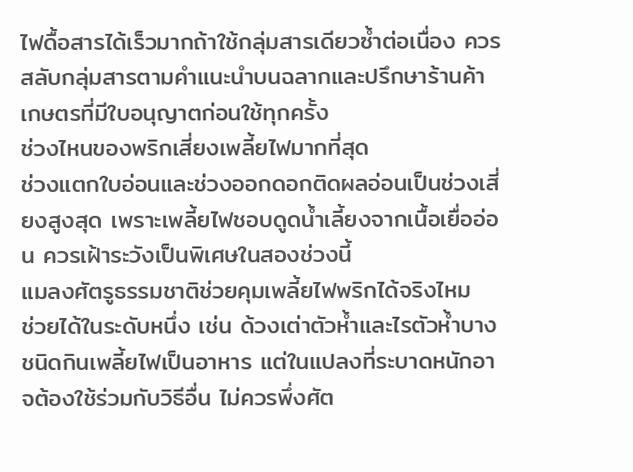ไฟดื้อสารได้เร็วมากถ้าใช้กลุ่มสารเดียวซ้ำต่อเนื่อง ควรสลับกลุ่มสารตามคำแนะนำบนฉลากและปรึกษาร้านค้าเกษตรที่มีใบอนุญาตก่อนใช้ทุกครั้ง
ช่วงไหนของพริกเสี่ยงเพลี้ยไฟมากที่สุด
ช่วงแตกใบอ่อนและช่วงออกดอกติดผลอ่อนเป็นช่วงเสี่ยงสูงสุด เพราะเพลี้ยไฟชอบดูดน้ำเลี้ยงจากเนื้อเยื่ออ่อน ควรเฝ้าระวังเป็นพิเศษในสองช่วงนี้
แมลงศัตรูธรรมชาติช่วยคุมเพลี้ยไฟพริกได้จริงไหม
ช่วยได้ในระดับหนึ่ง เช่น ด้วงเต่าตัวห้ำและไรตัวห้ำบางชนิดกินเพลี้ยไฟเป็นอาหาร แต่ในแปลงที่ระบาดหนักอาจต้องใช้ร่วมกับวิธีอื่น ไม่ควรพึ่งศัต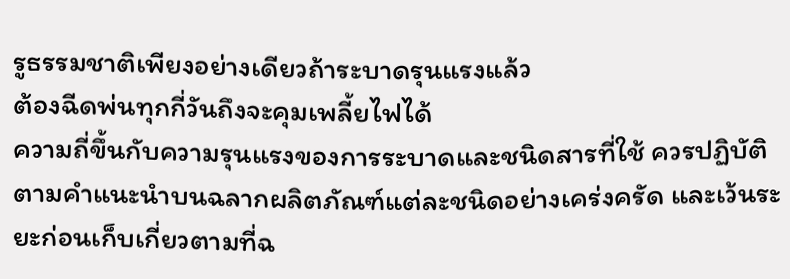รูธรรมชาติเพียงอย่างเดียวถ้าระบาดรุนแรงแล้ว
ต้องฉีดพ่นทุกกี่วันถึงจะคุมเพลี้ยไฟได้
ความถี่ขึ้นกับความรุนแรงของการระบาดและชนิดสารที่ใช้ ควรปฏิบัติตามคำแนะนำบนฉลากผลิตภัณฑ์แต่ละชนิดอย่างเคร่งครัด และเว้นระยะก่อนเก็บเกี่ยวตามที่ฉ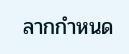ลากกำหนด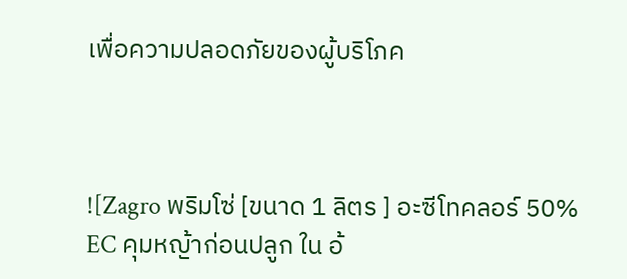เพื่อความปลอดภัยของผู้บริโภค



![Zagro พริมโซ่ [ขนาด 1 ลิตร ] อะซีโทคลอร์ 50% EC คุมหญ้าก่อนปลูก ใน อ้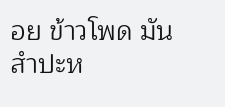อย ข้าวโพด มันสำปะห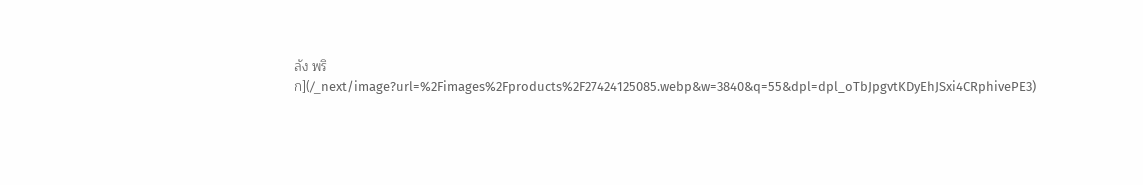ลัง พริก](/_next/image?url=%2Fimages%2Fproducts%2F27424125085.webp&w=3840&q=55&dpl=dpl_oTbJpgvtKDyEhJSxi4CRphivePE3)